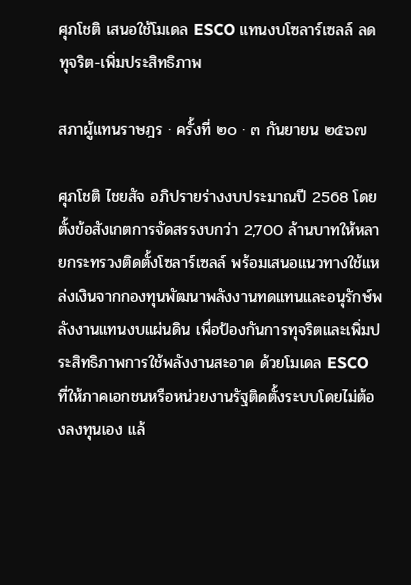ศุภโชติ เสนอใช้โมเดล ESCO แทนงบโซลาร์เซลล์ ลดทุจริต-เพิ่มประสิทธิภาพ

สภาผู้แทนราษฎร · ครั้งที่ ๒๐ · ๓ กันยายน ๒๕๖๗

ศุภโชติ ไชยสัจ อภิปรายร่างงบประมาณปี 2568 โดยตั้งข้อสังเกตการจัดสรรงบกว่า 2,700 ล้านบาทให้หลายกระทรวงติดตั้งโซลาร์เซลล์ พร้อมเสนอแนวทางใช้แหล่งเงินจากกองทุนพัฒนาพลังงานทดแทนและอนุรักษ์พลังงานแทนงบแผ่นดิน เพื่อป้องกันการทุจริตและเพิ่มประสิทธิภาพการใช้พลังงานสะอาด ด้วยโมเดล ESCO ที่ให้ภาคเอกชนหรือหน่วยงานรัฐติดตั้งระบบโดยไม่ต้องลงทุนเอง แล้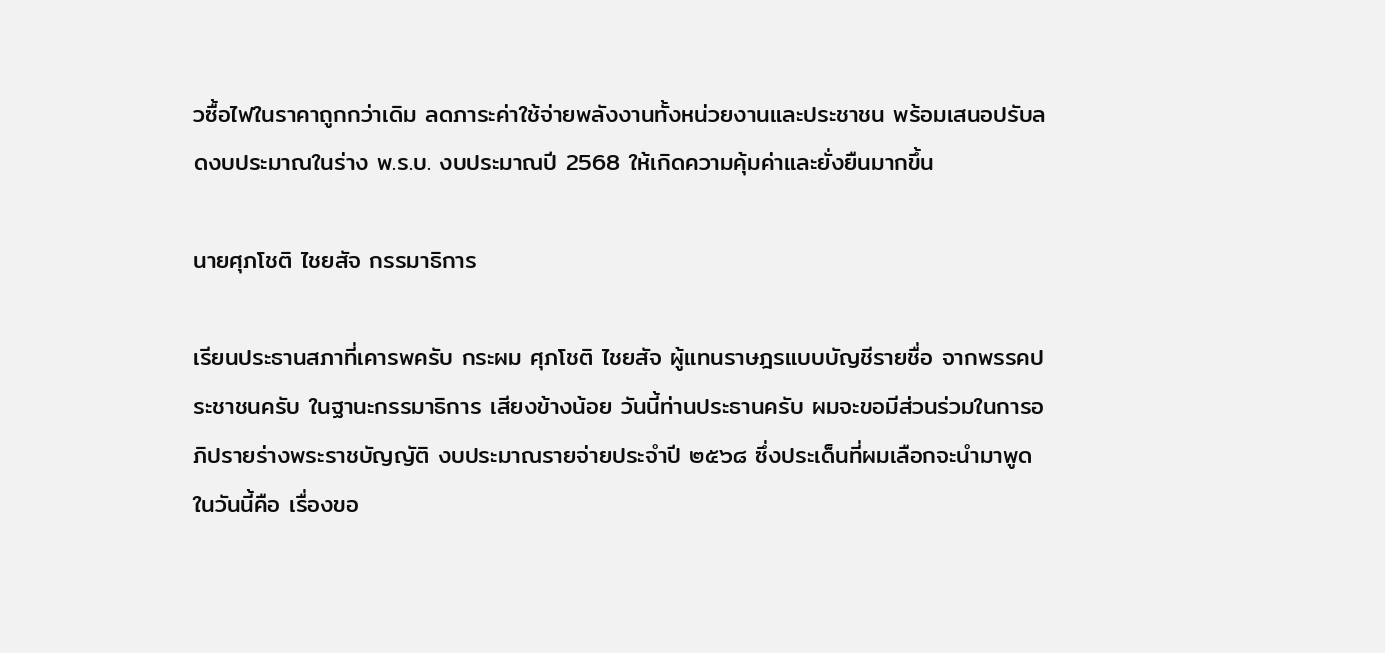วซื้อไฟในราคาถูกกว่าเดิม ลดภาระค่าใช้จ่ายพลังงานทั้งหน่วยงานและประชาชน พร้อมเสนอปรับลดงบประมาณในร่าง พ.ร.บ. งบประมาณปี 2568 ให้เกิดความคุ้มค่าและยั่งยืนมากขึ้น

นายศุภโชติ ไชยสัจ กรรมาธิการ

เรียนประธานสภาที่เคารพครับ กระผม ศุภโชติ ไชยสัจ ผู้แทนราษฎรแบบบัญชีรายชื่อ จากพรรคประชาชนครับ ในฐานะกรรมาธิการ เสียงข้างน้อย วันนี้ท่านประธานครับ ผมจะขอมีส่วนร่วมในการอภิปรายร่างพระราชบัญญัติ งบประมาณรายจ่ายประจำปี ๒๕๖๘ ซึ่งประเด็นที่ผมเลือกจะนำมาพูดในวันนี้คือ เรื่องขอ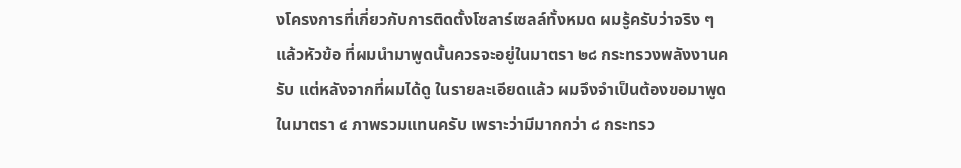งโครงการที่เกี่ยวกับการติดตั้งโซลาร์เซลล์ทั้งหมด ผมรู้ครับว่าจริง ๆ แล้วหัวข้อ ที่ผมนำมาพูดนั้นควรจะอยู่ในมาตรา ๒๘ กระทรวงพลังงานครับ แต่หลังจากที่ผมได้ดู ในรายละเอียดแล้ว ผมจึงจำเป็นต้องขอมาพูดในมาตรา ๔ ภาพรวมแทนครับ เพราะว่ามีมากกว่า ๘ กระทรว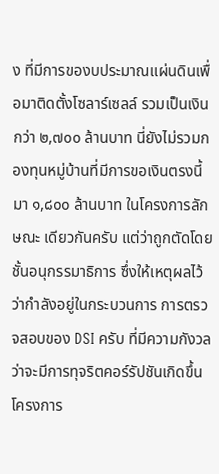ง ที่มีการของบประมาณแผ่นดินเพื่อมาติดตั้งโซลาร์เซลล์ รวมเป็นเงินกว่า ๒,๗๐๐ ล้านบาท นี่ยังไม่รวมกองทุนหมู่บ้านที่มีการขอเงินตรงนี้มา ๑,๘๐๐ ล้านบาท ในโครงการลักษณะ เดียวกันครับ แต่ว่าถูกตัดโดยชั้นอนุกรรมาธิการ ซึ่งให้เหตุผลไว้ว่ากำลังอยู่ในกระบวนการ การตรวจสอบของ DSI ครับ ที่มีความกังวลว่าจะมีการทุจริตคอร์รัปชันเกิดขึ้น โครงการ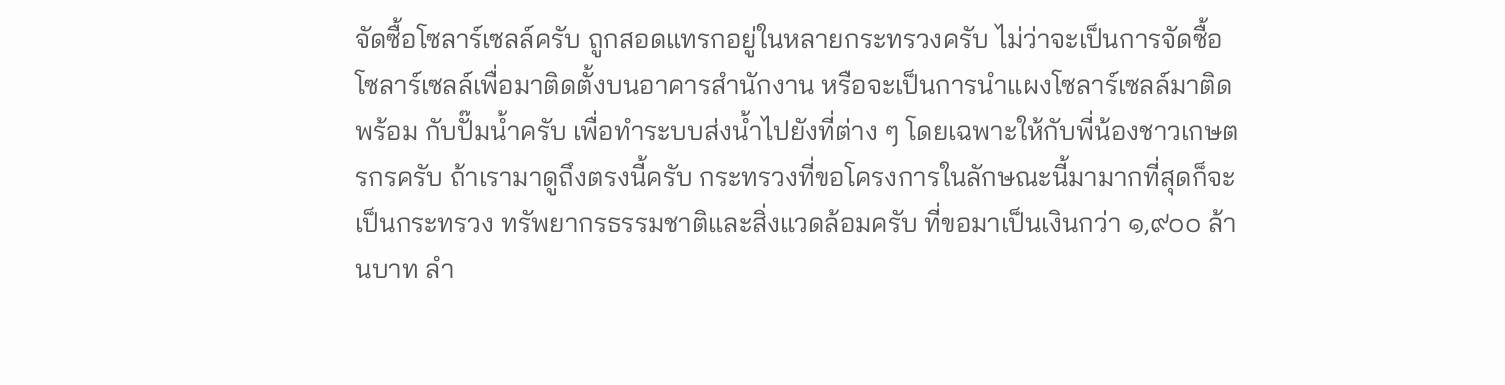จัดซื้อโซลาร์เซลล์ครับ ถูกสอดแทรกอยู่ในหลายกระทรวงครับ ไม่ว่าจะเป็นการจัดซื้อ โซลาร์เซลล์เพื่อมาติดตั้งบนอาคารสำนักงาน หรือจะเป็นการนำแผงโซลาร์เซลล์มาติดพร้อม กับปั๊มน้ำครับ เพื่อทำระบบส่งน้ำไปยังที่ต่าง ๆ โดยเฉพาะให้กับพี่น้องชาวเกษตรกรครับ ถ้าเรามาดูถึงตรงนี้ครับ กระทรวงที่ขอโครงการในลักษณะนี้มามากที่สุดก็จะเป็นกระทรวง ทรัพยากรธรรมชาติและสิ่งแวดล้อมครับ ที่ขอมาเป็นเงินกว่า ๑,๙๐๐ ล้านบาท ลำ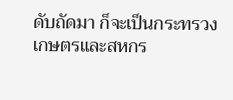ดับถัดมา ก็จะเป็นกระทรวงเกษตรและสหกร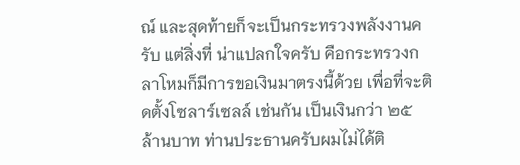ณ์ และสุดท้ายก็จะเป็นกระทรวงพลังงานครับ แต่สิ่งที่ น่าแปลกใจครับ คือกระทรวงกลาโหมก็มีการขอเงินมาตรงนี้ด้วย เพื่อที่จะติดตั้งโซลาร์เซลล์ เช่นกัน เป็นเงินกว่า ๒๕ ล้านบาท ท่านประธานครับผมไม่ได้ติ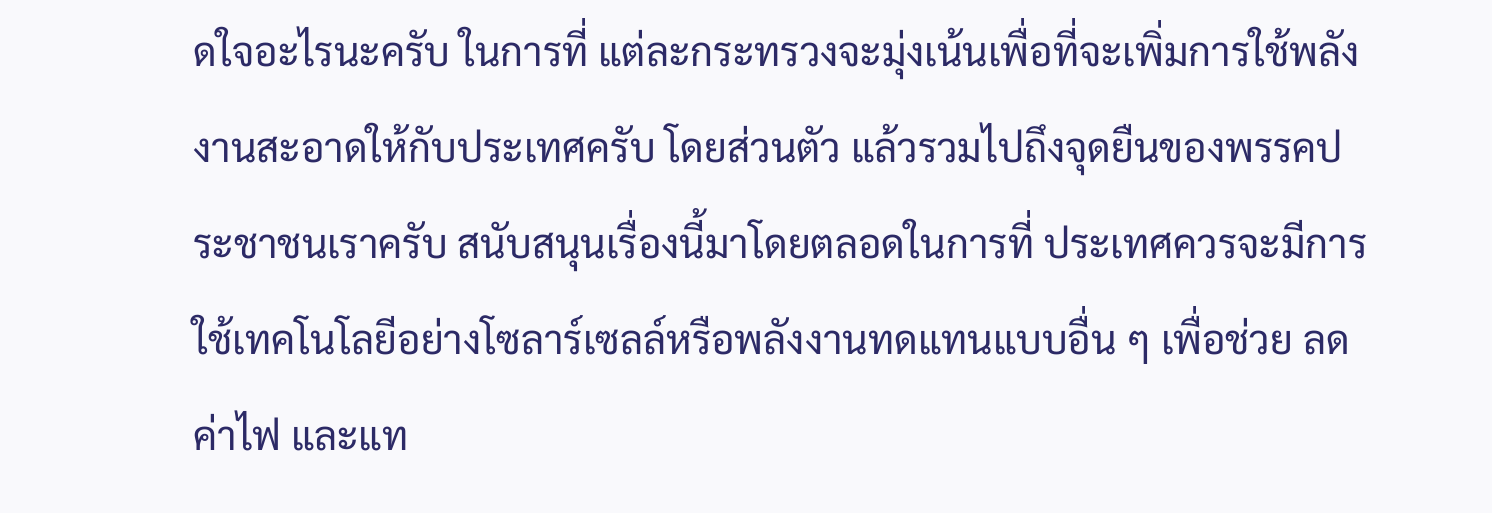ดใจอะไรนะครับ ในการที่ แต่ละกระทรวงจะมุ่งเน้นเพื่อที่จะเพิ่มการใช้พลังงานสะอาดให้กับประเทศครับ โดยส่วนตัว แล้วรวมไปถึงจุดยืนของพรรคประชาชนเราครับ สนับสนุนเรื่องนี้มาโดยตลอดในการที่ ประเทศควรจะมีการใช้เทคโนโลยีอย่างโซลาร์เซลล์หรือพลังงานทดแทนแบบอื่น ๆ เพื่อช่วย ลดค่าไฟ และแท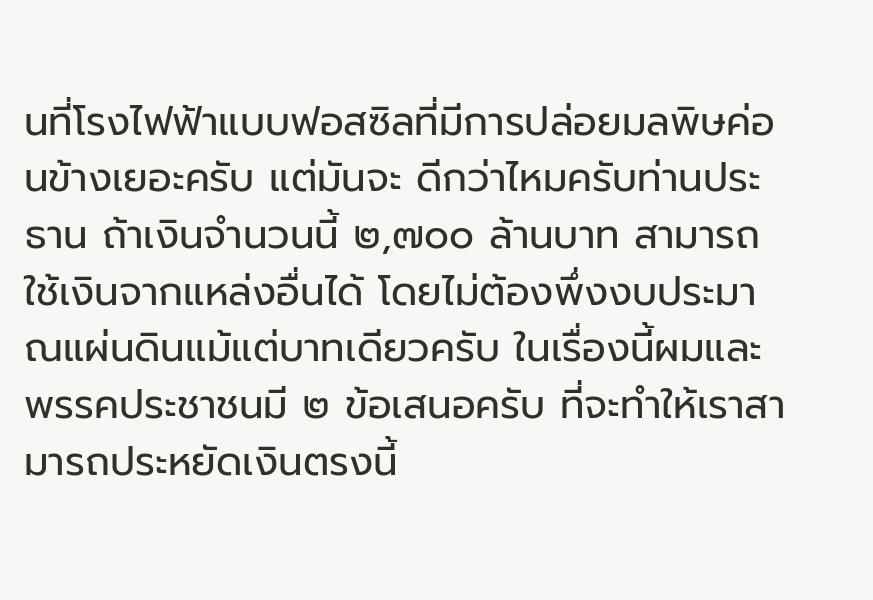นที่โรงไฟฟ้าแบบฟอสซิลที่มีการปล่อยมลพิษค่อนข้างเยอะครับ แต่มันจะ ดีกว่าไหมครับท่านประธาน ถ้าเงินจำนวนนี้ ๒,๗๐๐ ล้านบาท สามารถใช้เงินจากแหล่งอื่นได้ โดยไม่ต้องพึ่งงบประมาณแผ่นดินแม้แต่บาทเดียวครับ ในเรื่องนี้ผมและพรรคประชาชนมี ๒ ข้อเสนอครับ ที่จะทำให้เราสามารถประหยัดเงินตรงนี้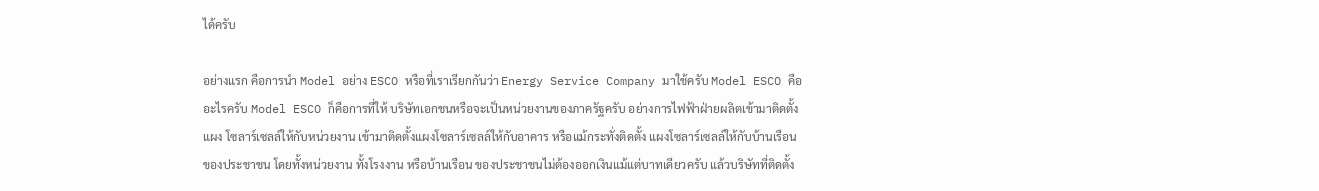ได้ครับ

อย่างแรก คือการนำ Model อย่าง ESCO หรือที่เราเรียกกันว่า Energy Service Company มาใช้ครับ Model ESCO คืออะไรครับ Model ESCO ก็คือการที่ให้ บริษัทเอกชนหรือจะเป็นหน่วยงานของภาครัฐครับ อย่างการไฟฟ้าฝ่ายผลิตเข้ามาติดตั้งแผง โซลาร์เซลล์ให้กับหน่วยงาน เข้ามาติดตั้งแผงโซลาร์เซลล์ให้กับอาคาร หรือแม้กระทั่งติดตั้ง แผงโซลาร์เซลล์ให้กับบ้านเรือนของประชาชน โดยทั้งหน่วยงาน ทั้งโรงงาน หรือบ้านเรือน ของประชาชนไม่ต้องออกเงินแม้แต่บาทเดียวครับ แล้วบริษัทที่ติดตั้ง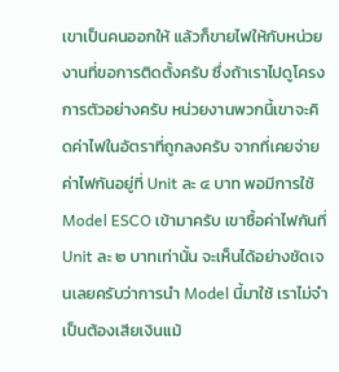เขาเป็นคนออกให้ แล้วก็ขายไฟให้กับหน่วยงานที่ขอการติดตั้งครับ ซึ่งถ้าเราไปดูโครงการตัวอย่างครับ หน่วยงานพวกนี้เขาจะคิดค่าไฟในอัตราที่ถูกลงครับ จากที่เคยจ่ายค่าไฟกันอยู่ที่ Unit ละ ๔ บาท พอมีการใช้ Model ESCO เข้ามาครับ เขาซื้อค่าไฟกันที่ Unit ละ ๒ บาทเท่านั้น จะเห็นได้อย่างชัดเจนเลยครับว่าการนำ Model นี้มาใช้ เราไม่จำเป็นต้องเสียเงินแม้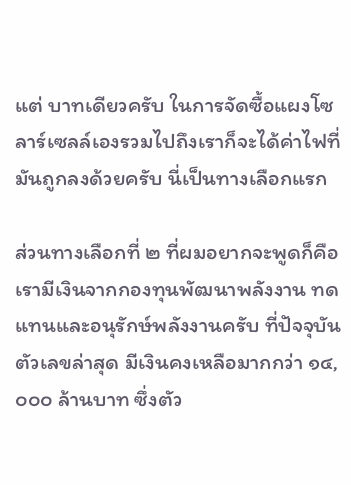แต่ บาทเดียวครับ ในการจัดซื้อแผงโซลาร์เซลล์เองรวมไปถึงเราก็จะได้ค่าไฟที่มันถูกลงด้วยครับ นี่เป็นทางเลือกแรก

ส่วนทางเลือกที่ ๒ ที่ผมอยากจะพูดก็คือ เรามีเงินจากกองทุนพัฒนาพลังงาน ทดแทนและอนุรักษ์พลังงานครับ ที่ปัจจุบันตัวเลขล่าสุด มีเงินคงเหลือมากกว่า ๑๔,๐๐๐ ล้านบาท ซึ่งตัว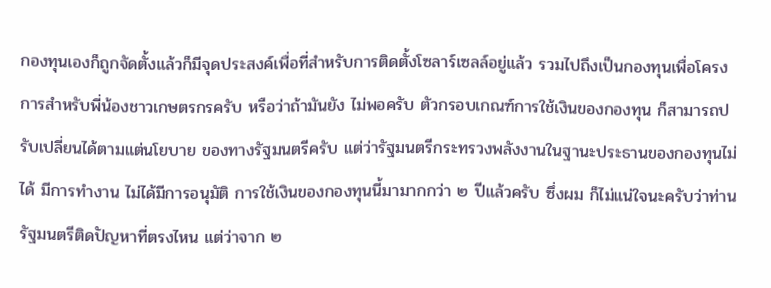กองทุนเองก็ถูกจัดตั้งแล้วก็มีจุดประสงค์เพื่อที่สำหรับการติดตั้งโซลาร์เซลล์อยู่แล้ว รวมไปถึงเป็นกองทุนเพื่อโครงการสำหรับพี่น้องชาวเกษตรกรครับ หรือว่าถ้ามันยัง ไม่พอครับ ตัวกรอบเกณฑ์การใช้เงินของกองทุน ก็สามารถปรับเปลี่ยนได้ตามแต่นโยบาย ของทางรัฐมนตรีครับ แต่ว่ารัฐมนตรีกระทรวงพลังงานในฐานะประธานของกองทุนไม่ได้ มีการทำงาน ไม่ได้มีการอนุมัติ การใช้เงินของกองทุนนี้มามากกว่า ๒ ปีแล้วครับ ซึ่งผม ก็ไม่แน่ใจนะครับว่าท่านรัฐมนตรีติดปัญหาที่ตรงไหน แต่ว่าจาก ๒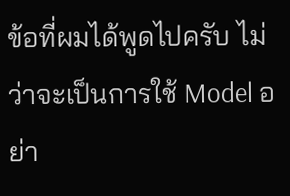ข้อที่ผมได้พูดไปครับ ไม่ว่าจะเป็นการใช้ Model อย่า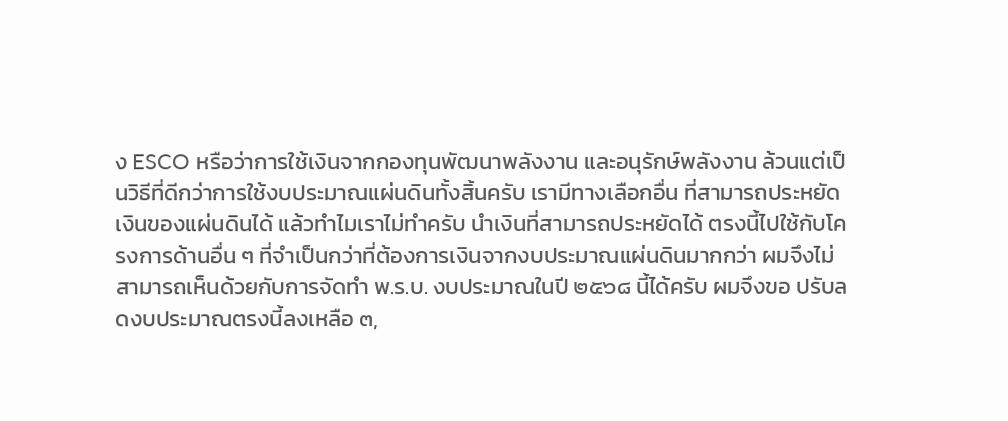ง ESCO หรือว่าการใช้เงินจากกองทุนพัฒนาพลังงาน และอนุรักษ์พลังงาน ล้วนแต่เป็นวิธีที่ดีกว่าการใช้งบประมาณแผ่นดินทั้งสิ้นครับ เรามีทางเลือกอื่น ที่สามารถประหยัดเงินของแผ่นดินได้ แล้วทำไมเราไม่ทำครับ นำเงินที่สามารถประหยัดได้ ตรงนี้ไปใช้กับโครงการด้านอื่น ๆ ที่จำเป็นกว่าที่ต้องการเงินจากงบประมาณแผ่นดินมากกว่า ผมจึงไม่สามารถเห็นด้วยกับการจัดทำ พ.ร.บ. งบประมาณในปี ๒๕๖๘ นี้ได้ครับ ผมจึงขอ ปรับลดงบประมาณตรงนี้ลงเหลือ ๓,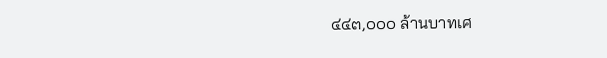๔๔๓,๐๐๐ ล้านบาทเศ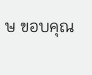ษ ขอบคุณ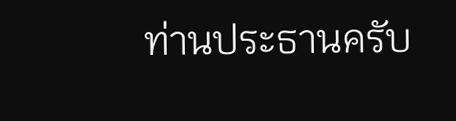ท่านประธานครับ